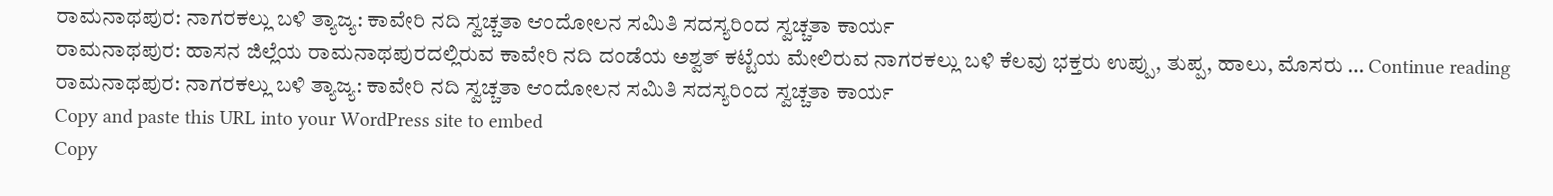ರಾಮನಾಥಪುರ: ನಾಗರಕಲ್ಲು ಬಳಿ ತ್ಯಾಜ್ಯ: ಕಾವೇರಿ ನದಿ ಸ್ವಚ್ಚತಾ ಆಂದೋಲನ ಸಮಿತಿ ಸದಸ್ಯರಿಂದ ಸ್ವಚ್ಚತಾ ಕಾರ್ಯ
ರಾಮನಾಥಪುರ: ಹಾಸನ ಜಿಲ್ಲೆಯ ರಾಮನಾಥಪುರದಲ್ಲಿರುವ ಕಾವೇರಿ ನದಿ ದಂಡೆಯ ಅಶ್ವತ್ ಕಟ್ಟೆಯ ಮೇಲಿರುವ ನಾಗರಕಲ್ಲು ಬಳಿ ಕೆಲವು ಭಕ್ತರು ಉಪ್ಪು, ತುಪ್ಪ, ಹಾಲು, ಮೊಸರು … Continue reading ರಾಮನಾಥಪುರ: ನಾಗರಕಲ್ಲು ಬಳಿ ತ್ಯಾಜ್ಯ: ಕಾವೇರಿ ನದಿ ಸ್ವಚ್ಚತಾ ಆಂದೋಲನ ಸಮಿತಿ ಸದಸ್ಯರಿಂದ ಸ್ವಚ್ಚತಾ ಕಾರ್ಯ
Copy and paste this URL into your WordPress site to embed
Copy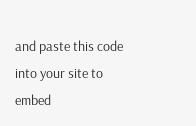and paste this code into your site to embed